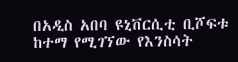በአዲስ አበባ ዩኒቨርሲቲ ቢሾፍቱ ከተማ የሚገኘው የእንስሳት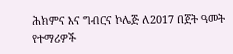ሕክምና እና ግብርና ኮሌጅ ለ2017 በጀት ዓመት የተማሪዎች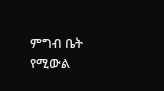ምግብ ቤት የሚውል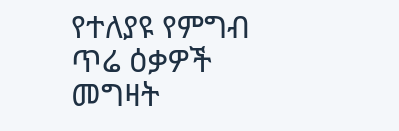የተለያዩ የምግብ ጥሬ ዕቃዎች መግዛት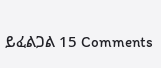ይፈልጋል 15 Comments